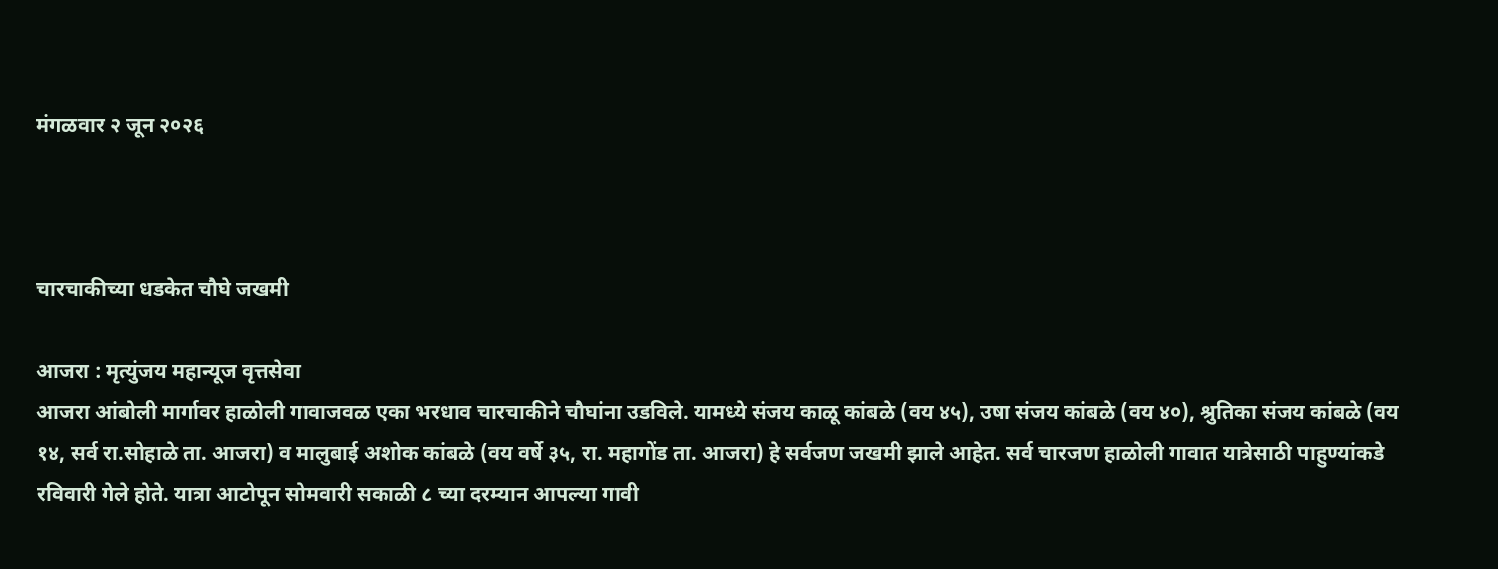मंगळवार २ जून २०२६



चारचाकीच्या धडकेत चौघे जखमी

आजरा : मृत्युंजय महान्यूज वृत्तसेवा
आजरा आंबोली मार्गावर हाळोली गावाजवळ एका भरधाव चारचाकीने चौघांना उडविले. यामध्ये संजय काळू कांबळे (वय ४५), उषा संजय कांबळे (वय ४०), श्रुतिका संजय कांबळे (वय १४, सर्व रा.सोहाळे ता. आजरा) व मालुबाई अशोक कांबळे (वय वर्षे ३५, रा. महागोंड ता. आजरा) हे सर्वजण जखमी झाले आहेत. सर्व चारजण हाळोली गावात यात्रेसाठी पाहुण्यांकडे रविवारी गेले होते. यात्रा आटोपून सोमवारी सकाळी ८ च्या दरम्यान आपल्या गावी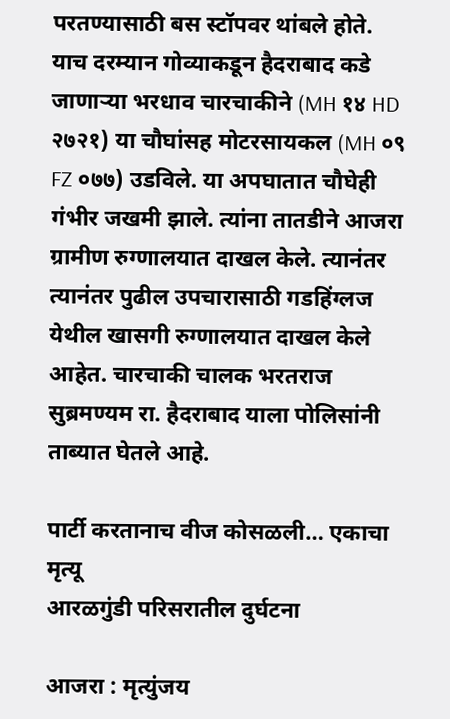परतण्यासाठी बस स्टॉपवर थांबले होते. याच दरम्यान गोव्याकडून हैदराबाद कडे जाणाऱ्या भरधाव चारचाकीने (MH १४ HD २७२१) या चौघांसह मोटरसायकल (MH ०९ FZ ०७७) उडविले. या अपघातात चौघेही गंभीर जखमी झाले. त्यांना तातडीने आजरा ग्रामीण रुग्णालयात दाखल केले. त्यानंतर त्यानंतर पुढील उपचारासाठी गडहिंग्लज येथील खासगी रुग्णालयात दाखल केले आहेत. चारचाकी चालक भरतराज सुब्रमण्यम रा. हैदराबाद याला पोलिसांनी ताब्यात घेतले आहे.

पार्टी करतानाच वीज कोसळली… एकाचा मृत्यू
आरळगुंडी परिसरातील दुर्घटना

आजरा : मृत्युंजय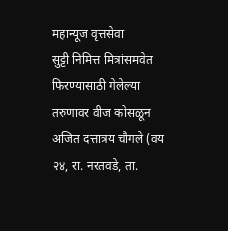महान्यूज वृत्तसेवा
सुट्टी निमित्त मित्रांसमवेत
फिरण्यासाठी गेलेल्या तरुणावर वीज कोसळून अजित दत्तात्रय चौगले (वय २४, रा. नरतवडे, ता.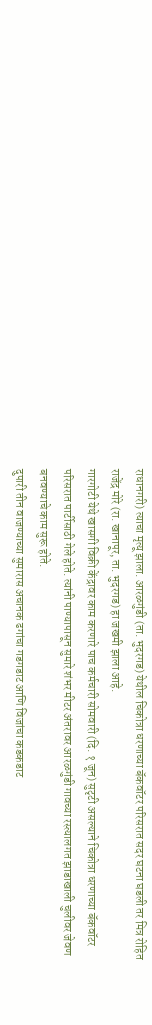राधानगरी) त्याचा मृत्यू झाला. आरळगुंडी (ता. भुदरगड) येथील चिकोत्रा धरणाच्या बॅकवॉटर परिसरात सदर घटना घडली तर मित्र रोहित राजेंद्र मोरे (रा. खानापूर, ता. भुदरगड) हा जखमी झाला आहे.
गारगोटी येथे खासगी विक्री केंद्रावर काम करणारे पाच कर्मचारी सोमवारी (दि. १ जून) सुटृटी असल्याने चिकोत्रा धरणाच्या बॅकवॉटर परिसरात पार्टीसाठी गेले होते. त्यांनी पाण्यापासून सुमारे शंभर मीटर अंतरावर आरळगुंडी गावच्या रस्त्यालगत झाडाखाली चुलीवर जेवण बनवण्याचे काम सुरू होते.
दुपारी तीन वाजण्याच्या सुमारास अचानक ढगांचा गडगडाट आणि विजांचा कडकडाट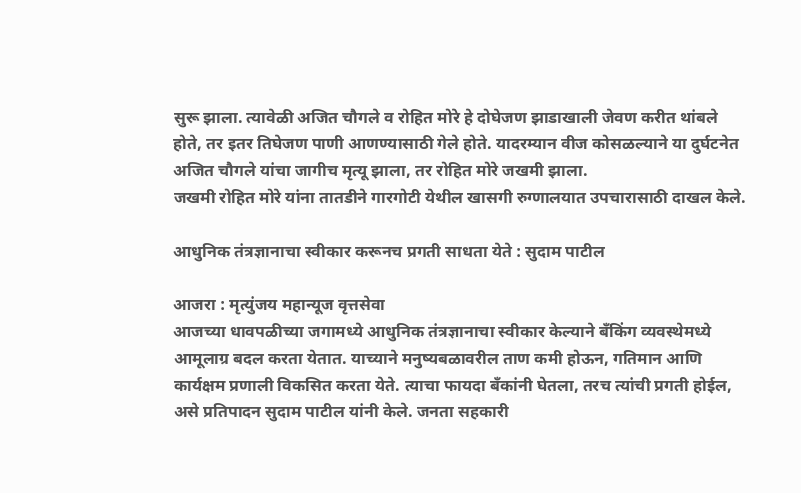सुरू झाला. त्यावेळी अजित चौगले व रोहित मोरे हे दोघेजण झाडाखाली जेवण करीत थांबले होते, तर इतर तिघेजण पाणी आणण्यासाठी गेले होते. यादरम्यान वीज कोसळल्याने या दुर्घटनेत अजित चौगले यांचा जागीच मृत्यू झाला, तर रोहित मोरे जखमी झाला.
जखमी रोहित मोरे यांना तातडीने गारगोटी येथील खासगी रुग्णालयात उपचारासाठी दाखल केले.

आधुनिक तंत्रज्ञानाचा स्वीकार करूनच प्रगती साधता येते : सुदाम पाटील

आजरा : मृत्युंजय महान्यूज वृत्तसेवा
आजच्या धावपळीच्या जगामध्ये आधुनिक तंत्रज्ञानाचा स्वीकार केल्याने बँकिंग व्यवस्थेमध्ये आमूलाग्र बदल करता येतात. याच्याने मनुष्यबळावरील ताण कमी होऊन, गतिमान आणि कार्यक्षम प्रणाली विकसित करता येते. त्याचा फायदा बँकांनी घेतला, तरच त्यांची प्रगती होईल, असे प्रतिपादन सुदाम पाटील यांनी केले. जनता सहकारी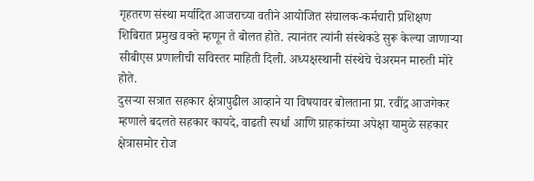गृहतरण संस्था मर्यादित आजराच्या वतीने आयोजित संचालक-कर्मचारी प्रशिक्षण शिबिरात प्रमुख वक्ते म्हणून ते बोलत होते. त्यानंतर त्यांनी संस्थेकडे सुरू केल्या जाणाऱ्या सीबीएस प्रणालीची सविस्तर माहिती दिली. अध्यक्षस्थानी संस्थेचे चेअरमन मारुती मोरे होते.
दुसऱ्या सत्रात सहकार क्षेत्रापुढील आव्हाने या विषयावर बोलताना प्रा. रवींद्र आजगेकर म्हणाले बदलते सहकार कायदे, वाढती स्पर्धा आणि ग्राहकांच्या अपेक्षा यामुळे सहकार क्षेत्रासमोर रोज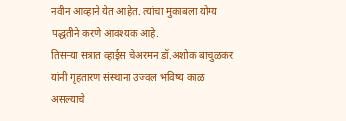नवीन आव्हाने येत आहेत. त्यांचा मुकाबला योग्य पद्धतीने करणे आवश्यक आहे.
तिसऱ्या सत्रात व्हाईस चेअरमन डॉ.अशोक बाचुळकर यांनी गृहतारण संस्थाना उज्वल भविष्य काळ असल्याचे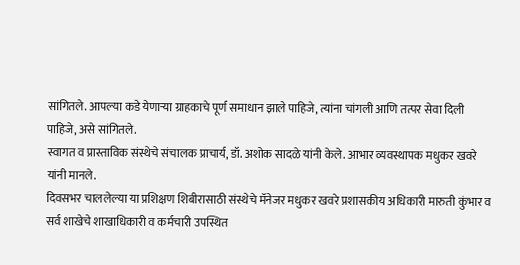सांगितले. आपल्या कडे येणाऱ्या ग्राहकाचे पूर्ण समाधान झाले पाहिजे, त्यांना चांगली आणि तत्पर सेवा दिली पाहिजे, असे सांगितले.
स्वागत व प्रास्ताविक संस्थेचे संचालक प्राचार्य, डॉ. अशोक सादळे यांनी केले. आभार व्यवस्थापक मधुकर खवरे यांनी मानले.
दिवसभर चाललेल्या या प्रशिक्षण शिबीरासाठी संस्थेचे मॅनेजर मधुकर खवरे प्रशासकीय अधिकारी मारुती कुंभार व सर्व शाखेचे शाखाधिकारी व कर्मचारी उपस्थित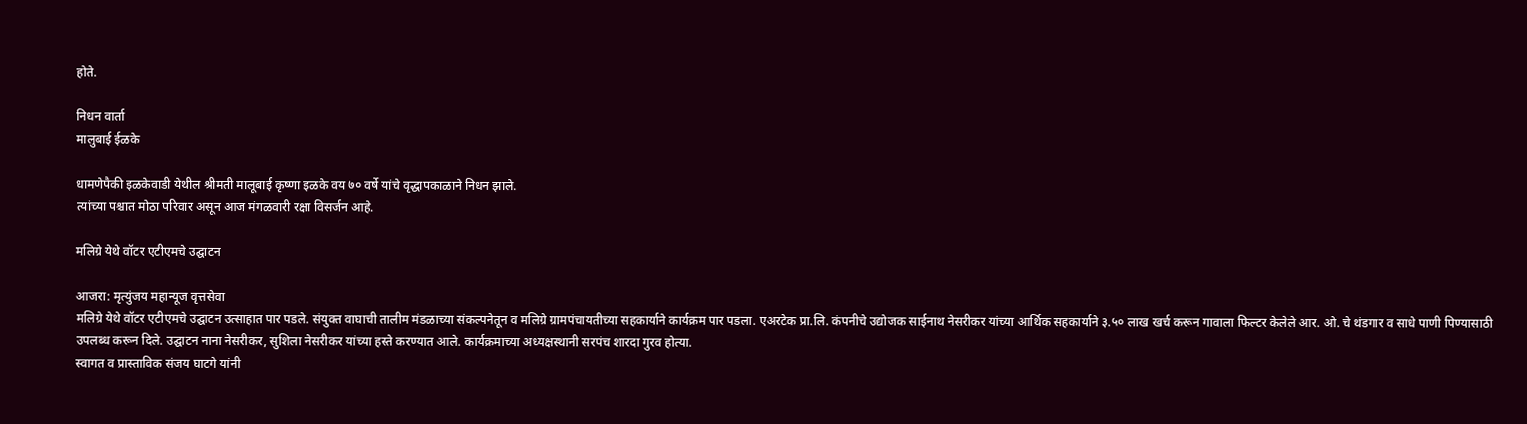होते.

निधन वार्ता
मालुबाई ईळके

धामणेपैकी इळकेवाडी येथील श्रीमती मालूबाई कृष्णा इळके वय ७० वर्षे यांचे वृद्धापकाळाने निधन झाले.
त्यांच्या पश्चात मोठा परिवार असून आज मंगळवारी रक्षा विसर्जन आहे.

मलिग्रे येथे वॉटर एटीएमचे उद्घाटन

आजरा: मृत्युंजय महान्यूज वृत्तसेवा
मलिग्रे येथे वॉटर एटीएमचे उद्घाटन उत्साहात पार पडले. संयुक्त वाघाची तालीम मंडळाच्या संकल्पनेतून व मलिग्रे ग्रामपंचायतीच्या सहकार्याने कार्यक्रम पार पडला. एअरटेक प्रा.लि. कंपनीचे उद्योजक साईनाथ नेसरीकर यांच्या आर्थिक सहकार्याने ३.५० लाख खर्च करून गावाला फिल्टर केलेले आर. ओ. चे थंडगार व साधे पाणी पिण्यासाठी उपलब्ध करून दिले. उद्घाटन नाना नेसरीकर, सुशिला नेसरीकर यांच्या हस्ते करण्यात आले. कार्यक्रमाच्या अध्यक्षस्थानी सरपंच शारदा गुरव होत्या.
स्वागत व प्रास्ताविक संजय घाटगे यांनी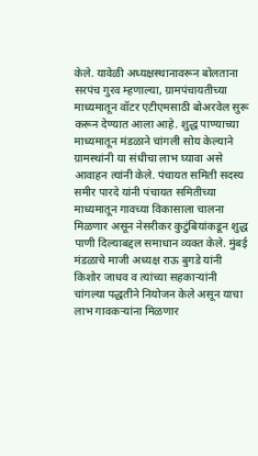केले. यावेळी अध्यक्षस्थानावरून बोलताना सरपंच गुरव म्हणाल्या, ग्रामपंचायतीच्या माध्यमातून वॉटर एटीएमसाठी बोअरवेल सुरू करून देण्यात आला आहे. शुद्ध पाण्याच्या माध्यमातून मंडळाने चांगली सोय केल्याने ग्रामस्थांनी या संधीचा लाभ घ्यावा असे आवाहन त्यांनी केले. पंचायत समिती सदस्य समीर पारदे यांनी पंचायत समितीच्या माध्यमातून गावच्या विकासाला चालना मिळणार असून नेसरीकर कुटुंबियांकडून शुद्ध पाणी दिल्याबद्दल समाधान व्यक्त केले. मुंबई मंडळाचे माजी अध्यक्ष राऊ बुगडे यांनी किशोर जाधव व त्यांच्या सहकाऱ्यांनी चांगल्या पद्धतीने नियोजन केले असून याचा लाभ गावकऱ्यांना मिळणार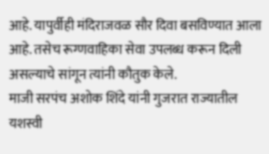आहे. यापुर्वीही मंदिराजवळ सौर दिवा बसविण्यात आला आहे. तसेच रूग्णवाहिका सेवा उपलब्ध करून दिली असल्याचे सांगून त्यांनी कौतुक केले.
माजी सरपंच अशोक शिंदे यांनी गुजरात राज्यातील यशस्वी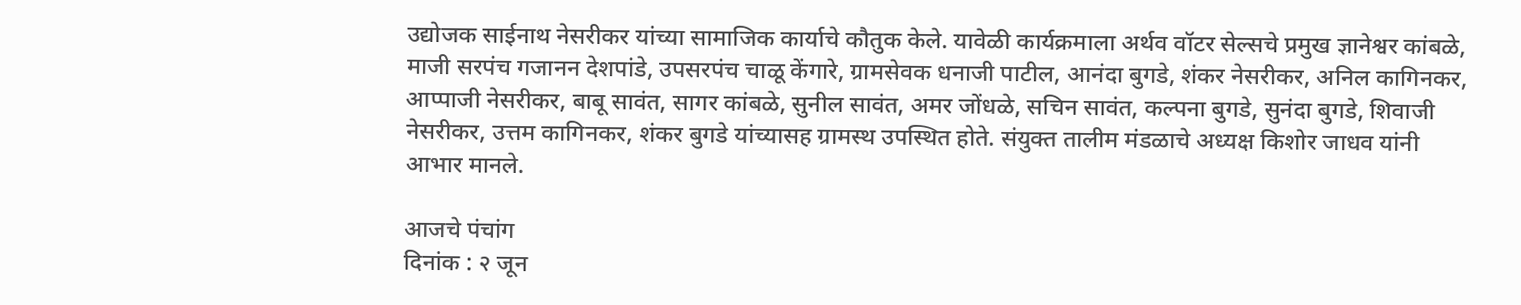उद्योजक साईनाथ नेसरीकर यांच्या सामाजिक कार्याचे कौतुक केले. यावेळी कार्यक्रमाला अर्थव वॉटर सेल्सचे प्रमुख ज्ञानेश्वर कांबळे, माजी सरपंच गजानन देशपांडे, उपसरपंच चाळू केंगारे, ग्रामसेवक धनाजी पाटील, आनंदा बुगडे, शंकर नेसरीकर, अनिल कागिनकर, आप्पाजी नेसरीकर, बाबू सावंत, सागर कांबळे, सुनील सावंत, अमर जोंधळे, सचिन सावंत, कल्पना बुगडे, सुनंदा बुगडे, शिवाजी नेसरीकर, उत्तम कागिनकर, शंकर बुगडे यांच्यासह ग्रामस्थ उपस्थित होते. संयुक्त तालीम मंडळाचे अध्यक्ष किशोर जाधव यांनी आभार मानले.

आजचे पंचांग
दिनांक : २ जून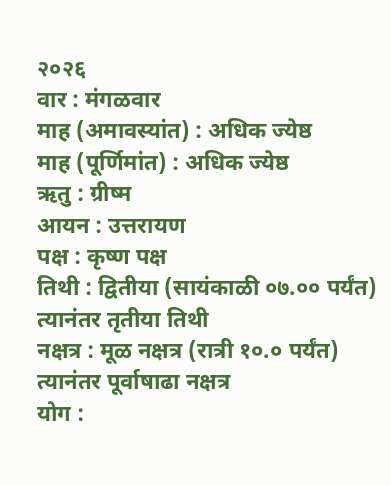२०२६
वार : मंगळवार
माह (अमावस्यांत) : अधिक ज्येष्ठ
माह (पूर्णिमांत) : अधिक ज्येष्ठ
ऋतु : ग्रीष्म
आयन : उत्तरायण
पक्ष : कृष्ण पक्ष
तिथी : द्वितीया (सायंकाळी ०७.०० पर्यंत) त्यानंतर तृतीया तिथी
नक्षत्र : मूळ नक्षत्र (रात्री १०.० पर्यंत) त्यानंतर पूर्वाषाढा नक्षत्र
योग :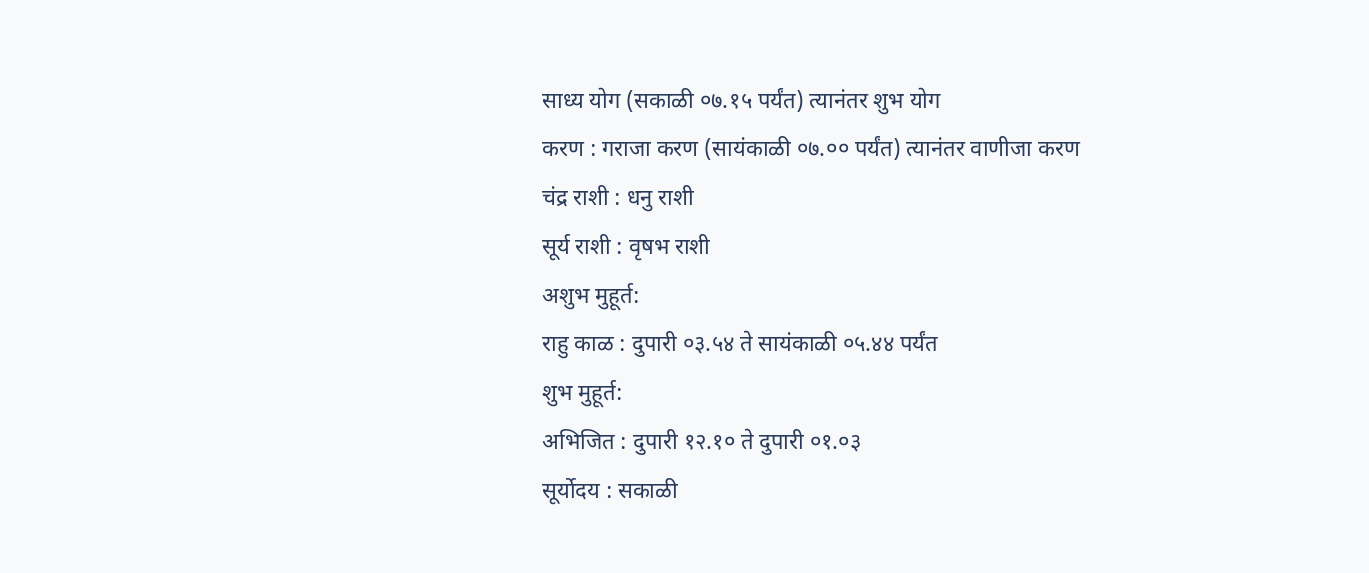साध्य योग (सकाळी ०७.१५ पर्यंत) त्यानंतर शुभ योग
करण : गराजा करण (सायंकाळी ०७.०० पर्यंत) त्यानंतर वाणीजा करण
चंद्र राशी : धनु राशी
सूर्य राशी : वृषभ राशी
अशुभ मुहूर्त:
राहु काळ : दुपारी ०३.५४ ते सायंकाळी ०५.४४ पर्यंत
शुभ मुहूर्त:
अभिजित : दुपारी १२.१० ते दुपारी ०१.०३
सूर्योदय : सकाळी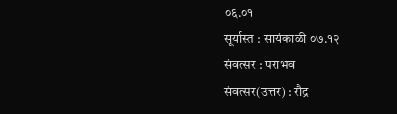०६.०१
सूर्यास्त : सायंकाळी ०७.१२
संवत्सर : पराभव
संवत्सर(उत्तर) : रौद्र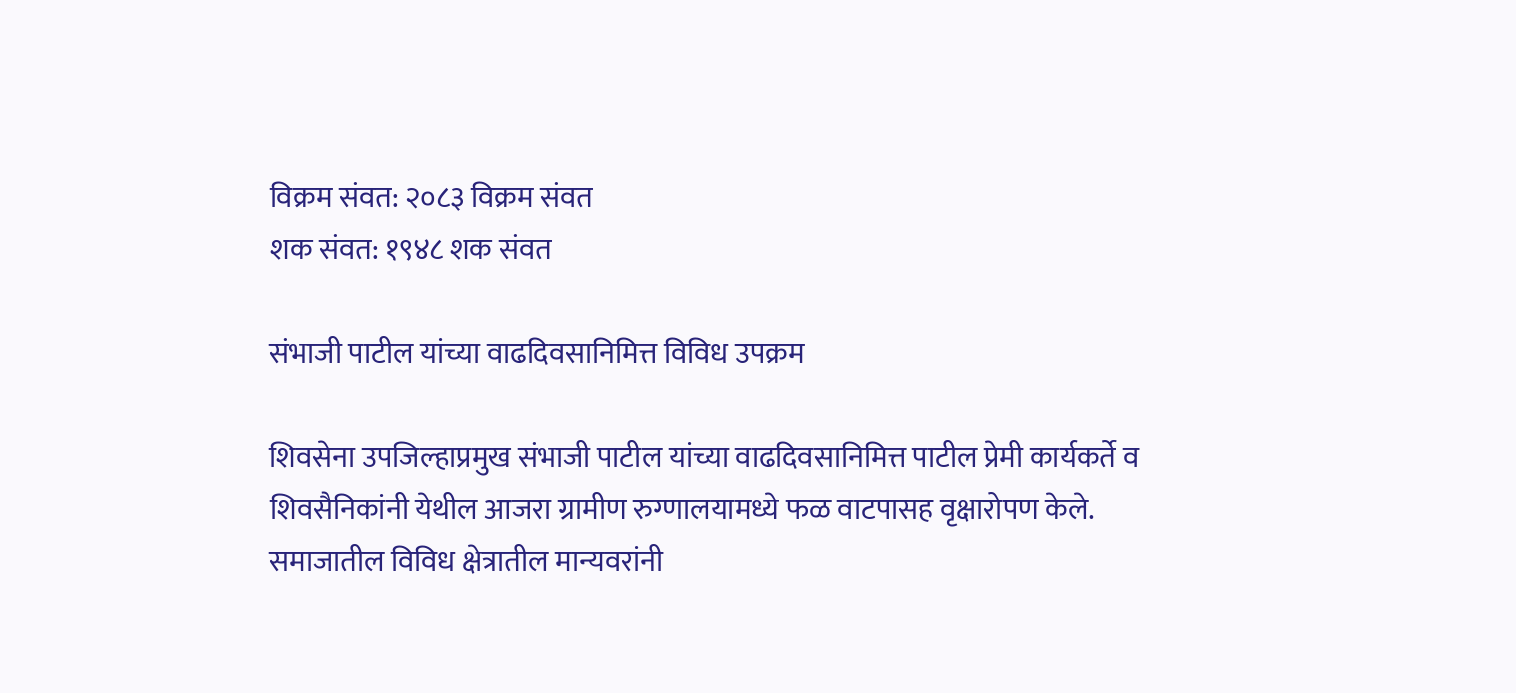विक्रम संवत: २०८३ विक्रम संवत
शक संवत: १९४८ शक संवत

संभाजी पाटील यांच्या वाढदिवसानिमित्त विविध उपक्रम

शिवसेना उपजिल्हाप्रमुख संभाजी पाटील यांच्या वाढदिवसानिमित्त पाटील प्रेमी कार्यकर्ते व शिवसैनिकांनी येथील आजरा ग्रामीण रुग्णालयामध्ये फळ वाटपासह वृक्षारोपण केले. समाजातील विविध क्षेत्रातील मान्यवरांनी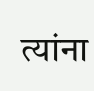त्यांना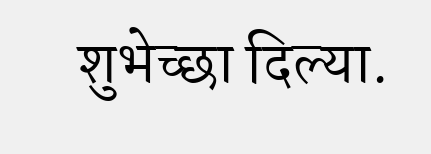शुभेच्छा दिल्या.